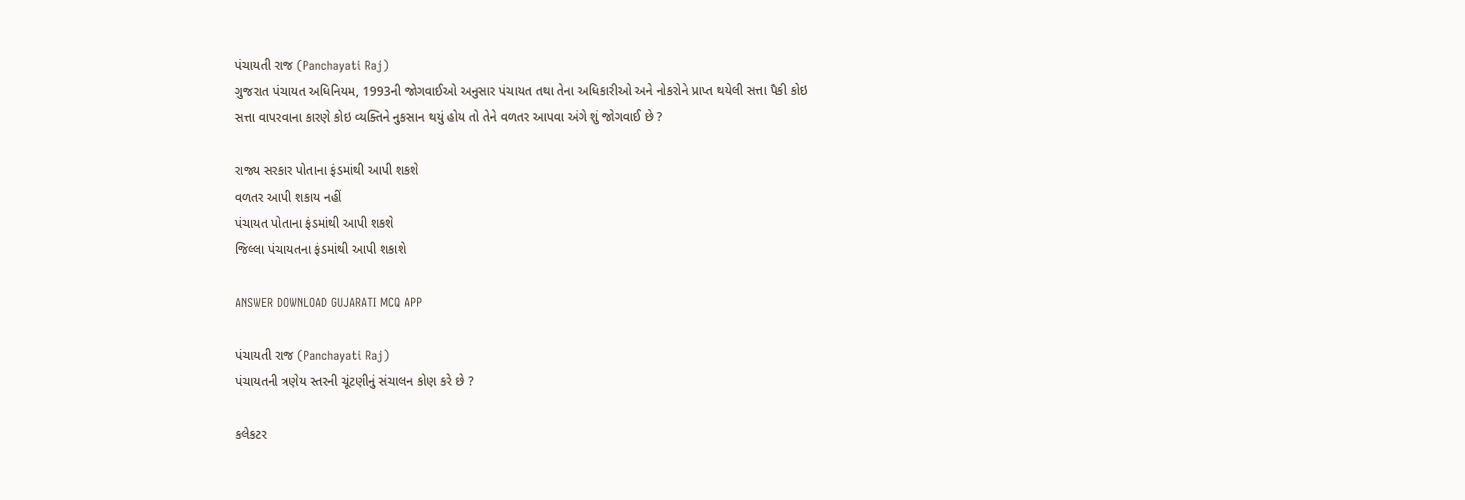પંચાયતી રાજ (Panchayati Raj)
ગુજરાત પંચાયત અધિનિયમ, 1993ની જોગવાઈઓ અનુસાર પંચાયત તથા તેના અધિકારીઓ અને નોકરોને પ્રાપ્ત થયેલી સત્તા પૈકી કોઇ સત્તા વાપરવાના કારણે કોઇ વ્યક્તિને નુકસાન થયું હોય તો તેને વળતર આપવા અંગે શું જોગવાઈ છે ?

રાજ્ય સરકાર પોતાના ફંડમાંથી આપી શકશે
વળતર આપી શકાય નહીં
પંચાયત પોતાના ફંડમાંથી આપી શકશે
જિલ્લા પંચાયતના ફંડમાંથી આપી શકાશે

ANSWER DOWNLOAD GUJARATI MCQ APP

પંચાયતી રાજ (Panchayati Raj)
પંચાયતની ત્રણેય સ્તરની ચૂંટણીનું સંચાલન કોણ કરે છે ?

કલેકટર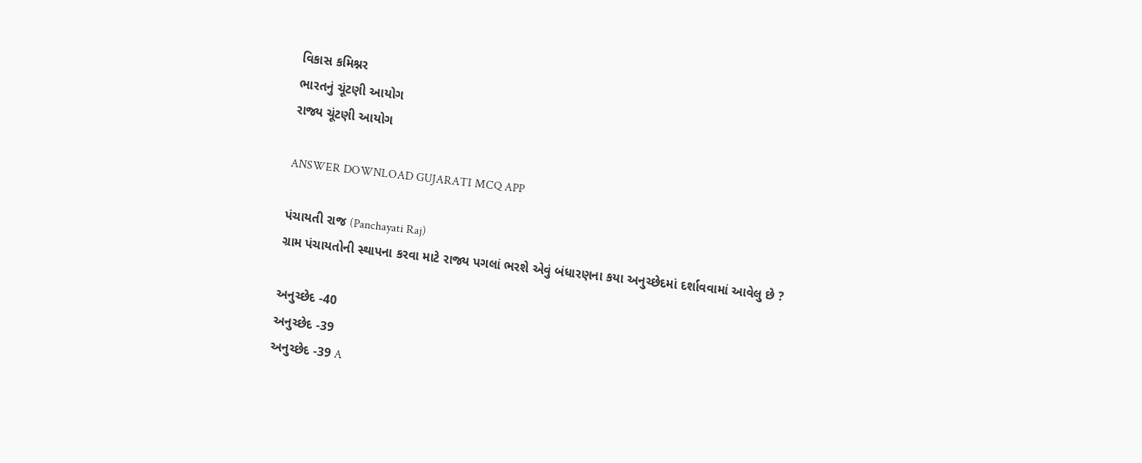વિકાસ કમિશ્નર
ભારતનું ચૂંટણી આયોગ
રાજ્ય ચૂંટણી આયોગ

ANSWER DOWNLOAD GUJARATI MCQ APP

પંચાયતી રાજ (Panchayati Raj)
ગ્રામ પંચાયતોની સ્થાપના કરવા માટે રાજ્ય પગલાં ભરશે એવું બંધારણના કયા અનુચ્છેદમાં દર્શાવવામાં આવેલુ છે ?

અનુચ્છેદ -40
અનુચ્છેદ -39
અનુચ્છેદ -39 A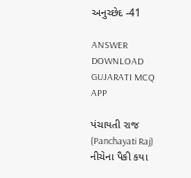અનુચ્છેદ -41

ANSWER DOWNLOAD GUJARATI MCQ APP

પંચાયતી રાજ (Panchayati Raj)
નીચેના પૈકી કયા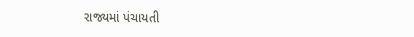રાજ્યમાં પંચાયતી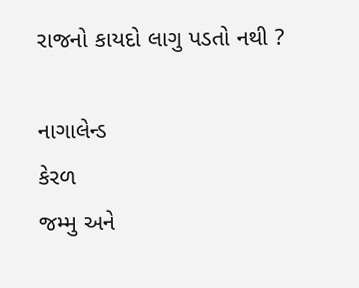રાજનો કાયદો લાગુ પડતો નથી ?

નાગાલેન્ડ
કેરળ
જમ્મુ અને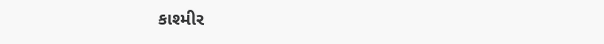કાશ્મીર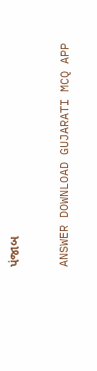પંજાબ

ANSWER DOWNLOAD GUJARATI MCQ APP